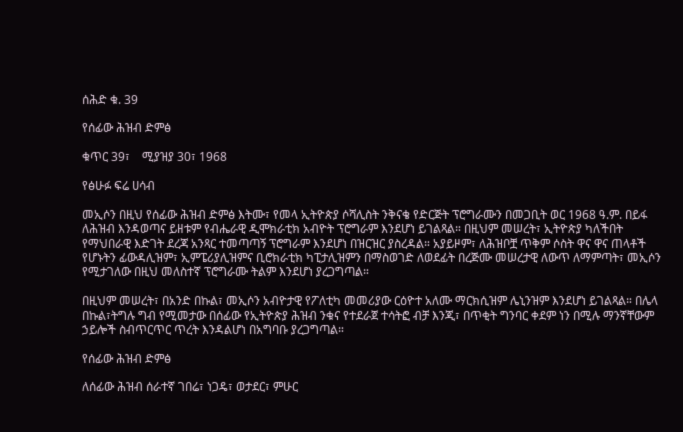ሰሕድ ቁ. 39

የሰፊው ሕዝብ ድምፅ

ቁጥር 39፣    ሚያዝያ 30፣ 1968

የፅሁፉ ፍሬ ሀሳብ

መኢሶን በዚህ የሰፊው ሕዝብ ድምፅ እትሙ፣ የመላ ኢትዮጵያ ሶሻሊስት ንቅናቄ የድርጅት ፕሮግራሙን በመጋቢት ወር 1968 ዓ.ም. በይፋ ለሕዝብ እንዳወጣና ይዘቱም የብሔራዊ ዲሞክራቲክ አብዮት ፕሮግራም እንደሆነ ይገልጻል። በዚህም መሠረት፣ ኢትዮጵያ ካለችበት የማህበራዊ እድገት ደረጃ አንጻር ተመጣጣኝ ፕሮግራም እንደሆነ በዝርዝር ያስረዳል። አያይዞም፣ ለሕዝቦቿ ጥቅም ሶስት ዋና ዋና ጠላቶች የሆኑትን ፊውዳሊዝም፣ ኢምፔሪያሊዝምና ቢሮክራቲክ ካፒታሊዝምን በማስወገድ ለወደፊት በረጅሙ መሠረታዊ ለውጥ ለማምጣት፣ መኢሶን የሚታገለው በዚህ መለስተኛ ፕሮግራሙ ትልም እንደሆነ ያረጋግጣል።

በዚህም መሠረት፣ በአንድ በኩል፣ መኢሶን አብዮታዊ የፖለቲካ መመሪያው ርዕዮተ አለሙ ማርክሲዝም ሌኒንዝም እንደሆነ ይገልጻል። በሌላ በኩል፣ትግሉ ግብ የሚመታው በሰፊው የኢትዮጵያ ሕዝብ ንቁና የተደራጀ ተሳትፎ ብቻ እንጂ፣ በጥቂት ግንባር ቀደም ነን በሚሉ ማንኛቸውም ኃይሎች ስብጥርጥር ጥረት እንዳልሆነ በአግባቡ ያረጋግጣል።

የሰፊው ሕዝብ ድምፅ

ለሰፊው ሕዝብ ሰራተኛ ገበሬ፣ ነጋዴ፣ ወታደር፣ ምሁር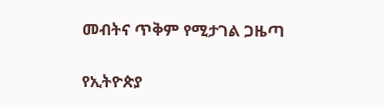መብትና ጥቅም የሚታገል ጋዜጣ

የኢትዮጵያ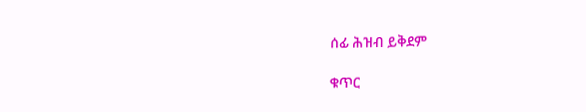ሰፊ ሕዝብ ይቅደም

ቁጥር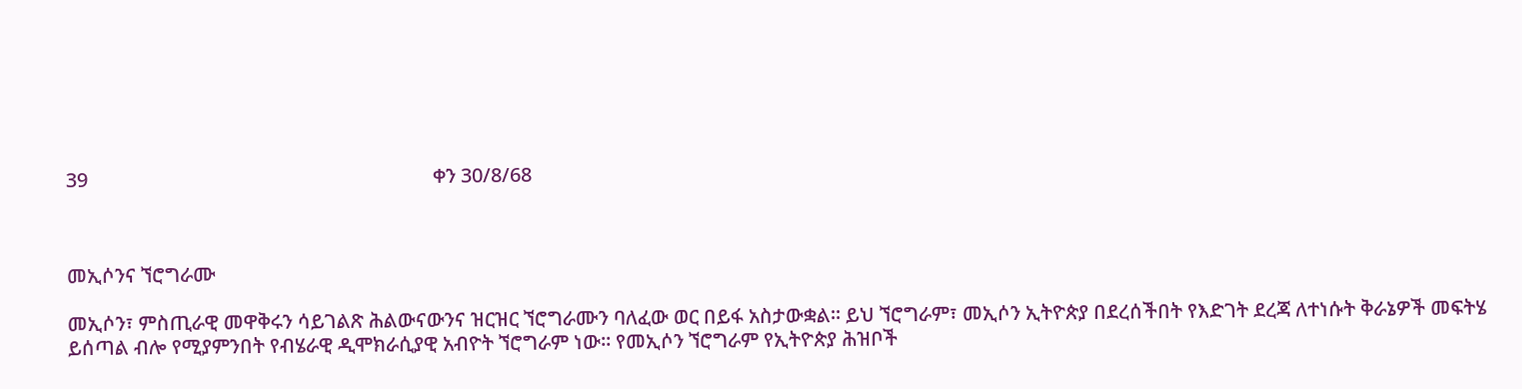39                                                                     ቀን 30/8/68



መኢሶንና ኘሮግራሙ

መኢሶን፣ ምስጢራዊ መዋቅሩን ሳይገልጽ ሕልውናውንና ዝርዝር ኘሮግራሙን ባለፈው ወር በይፋ አስታውቋል። ይህ ኘሮግራም፣ መኢሶን ኢትዮጵያ በደረሰችበት የእድገት ደረጃ ለተነሱት ቅራኔዎች መፍትሄ ይሰጣል ብሎ የሚያምንበት የብሄራዊ ዲሞክራሲያዊ አብዮት ኘሮግራም ነው። የመኢሶን ኘሮግራም የኢትዮጵያ ሕዝቦች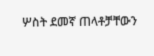ሦስት ደመኛ ጠላቶቻቸውን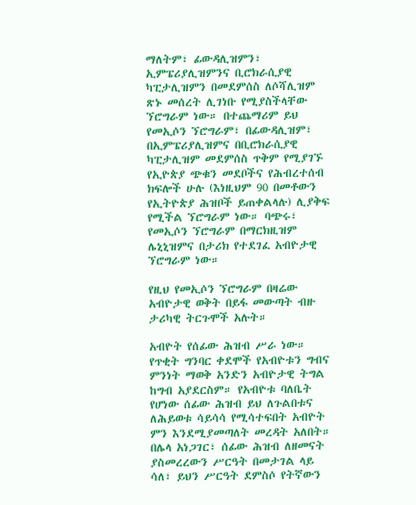ማለትም፣ ፊውዳሊዝምን፣ ኢምፔሪያሊዝምንና ቢሮክራሲያዊ ካፒታሊዝምን በመደምሰስ ለሶሻሊዝም ጽኑ መሰረት ሊገነቡ የሚያስችላቸው ኘሮግራም ነው። በተጨማሪም ይህ የመኢሶን ኘሮግራም፣ በፊውዳሊዝም፣ በኢምፔሪያሊዝምና በቢሮክራሲያዊ ካፒታሊዝም መደምሰስ ጥቅም የሚያገኙ የኢዮጵያ ጭቁን መደቦችና የሕብረተሰብ ክፍሎች ሁሉ (እነዚህም 90 በመቶውን የኢትዮጵያ ሕዝቦች ይጠቀልላሉ) ሊያቅፍ የሚችል ኘሮግራም ነው። ባጭሩ፣ የመኢሶን ኘሮግራም በማርክዚዝም ሌኒኒዝምና በታሪክ የተደገፈ አብዮታዊ ኘሮግራም ነው።

የዚህ የመኢሶን ኘሮግራም በዛሬው አብዮታዊ ወቅት በይፋ መውጣት ብዙ ታሪካዊ ትርጉሞች አሉት።

አብዮት የሰፊው ሕዝብ ሥራ ነው። የጥቂት ግንባር ቀደሞች የአብዮቱን ግብና ምንነት ማወቅ አንድን አብዮታዊ ትግል ከግብ አያደርስም። የአብዮቱ ባለቤት የሆነው ሰፊው ሕዝብ ይህ ለጉልበቱና ለሕይወቱ ሳይሳሳ የሚሳተፍበት አብዮት ምን እንደሚያመጣለት መረዳት አለበት። በሌላ አነጋገር፣ ሰፊው ሕዝብ ለዘመናት ያስመረረውን ሥርዓት በመታገል ላይ ሳለ፣ ይህን ሥርዓት ደምስሶ የትኛውን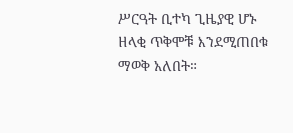ሥርዓት ቢተካ ጊዜያዊ ሆኑ ዘላቂ ጥቅሞቹ እንደሚጠበቁ ማወቅ አለበት።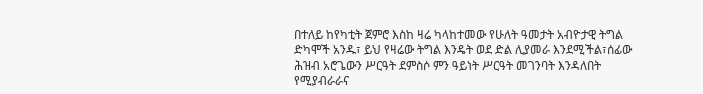በተለይ ከየካቲት ጀምሮ እስከ ዛሬ ካላከተመው የሁለት ዓመታት አብዮታዊ ትግል ድካሞች አንዱ፣ ይህ የዛሬው ትግል እንዴት ወደ ድል ሊያመራ እንደሚችል፣ሰፊው ሕዝብ አሮጌውን ሥርዓት ደምስሶ ምን ዓይነት ሥርዓት መገንባት እንዳለበት የሚያብራራና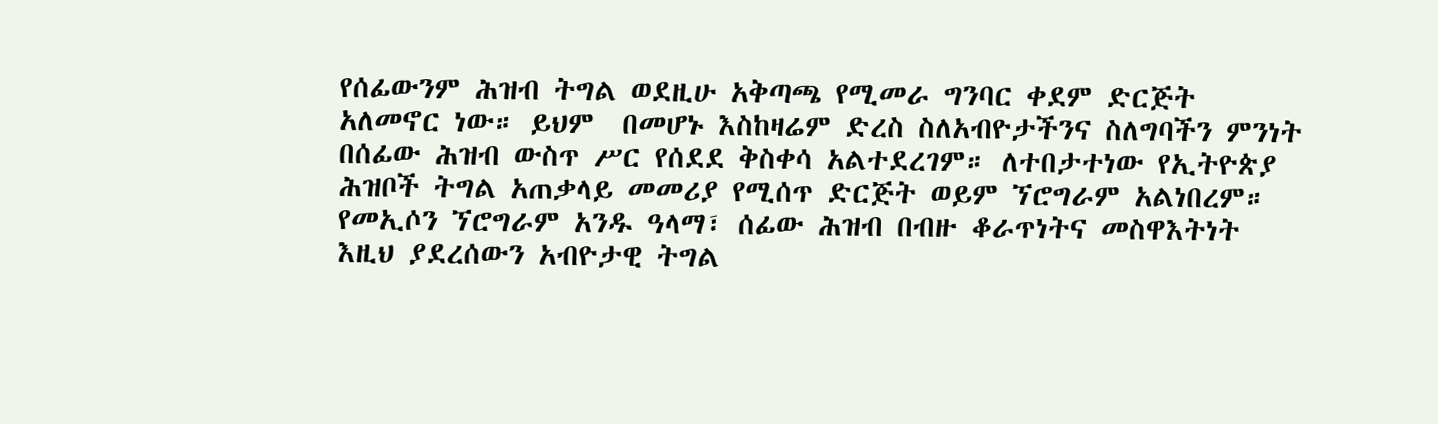የሰፊውንም ሕዝብ ትግል ወደዚሁ አቅጣጫ የሚመራ ግንባር ቀደም ድርጅት አለመኖር ነው። ይህም  በመሆኑ እስከዛሬም ድረስ ስለአብዮታችንና ስለግባችን ምንነት በሰፊው ሕዝብ ውስጥ ሥር የሰደደ ቅስቀሳ አልተደረገም። ለተበታተነው የኢትዮጵያ ሕዝቦች ትግል አጠቃላይ መመሪያ የሚሰጥ ድርጅት ወይም ኘሮግራም አልነበረም። የመኢሶን ኘሮግራም አንዱ ዓላማ፣ ሰፊው ሕዝብ በብዙ ቆራጥነትና መስዋእትነት እዚህ ያደረሰውን አብዮታዊ ትግል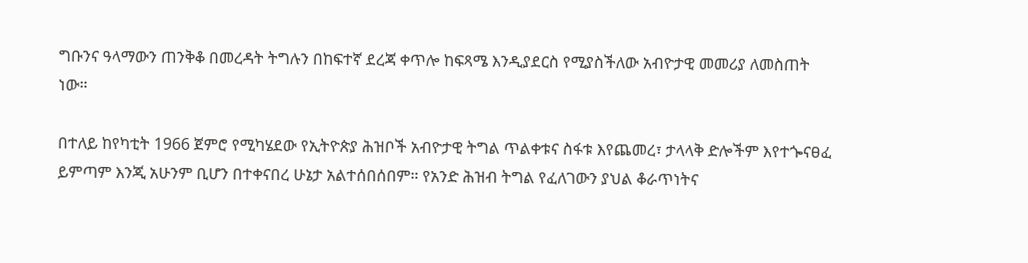ግቡንና ዓላማውን ጠንቅቆ በመረዳት ትግሉን በከፍተኛ ደረጃ ቀጥሎ ከፍጻሜ እንዲያደርስ የሚያስችለው አብዮታዊ መመሪያ ለመስጠት ነው።

በተለይ ከየካቲት 1966 ጀምሮ የሚካሄደው የኢትዮጵያ ሕዝቦች አብዮታዊ ትግል ጥልቀቱና ስፋቱ እየጨመረ፣ ታላላቅ ድሎችም እየተጐናፀፈ ይምጣም እንጂ አሁንም ቢሆን በተቀናበረ ሁኔታ አልተሰበሰበም። የአንድ ሕዝብ ትግል የፈለገውን ያህል ቆራጥነትና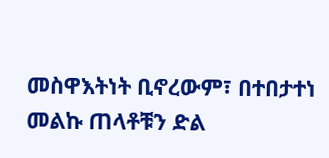መስዋእትነት ቢኖረውም፣ በተበታተነ መልኩ ጠላቶቹን ድል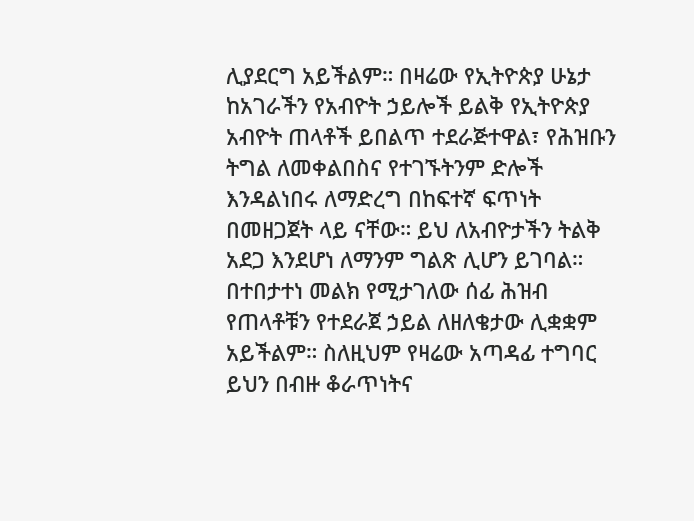ሊያደርግ አይችልም። በዛሬው የኢትዮጵያ ሁኔታ ከአገራችን የአብዮት ኃይሎች ይልቅ የኢትዮጵያ አብዮት ጠላቶች ይበልጥ ተደራጅተዋል፣ የሕዝቡን ትግል ለመቀልበስና የተገኙትንም ድሎች እንዳልነበሩ ለማድረግ በከፍተኛ ፍጥነት በመዘጋጀት ላይ ናቸው። ይህ ለአብዮታችን ትልቅ አደጋ እንደሆነ ለማንም ግልጽ ሊሆን ይገባል። በተበታተነ መልክ የሚታገለው ሰፊ ሕዝብ የጠላቶቹን የተደራጀ ኃይል ለዘለቄታው ሊቋቋም አይችልም። ስለዚህም የዛሬው አጣዳፊ ተግባር ይህን በብዙ ቆራጥነትና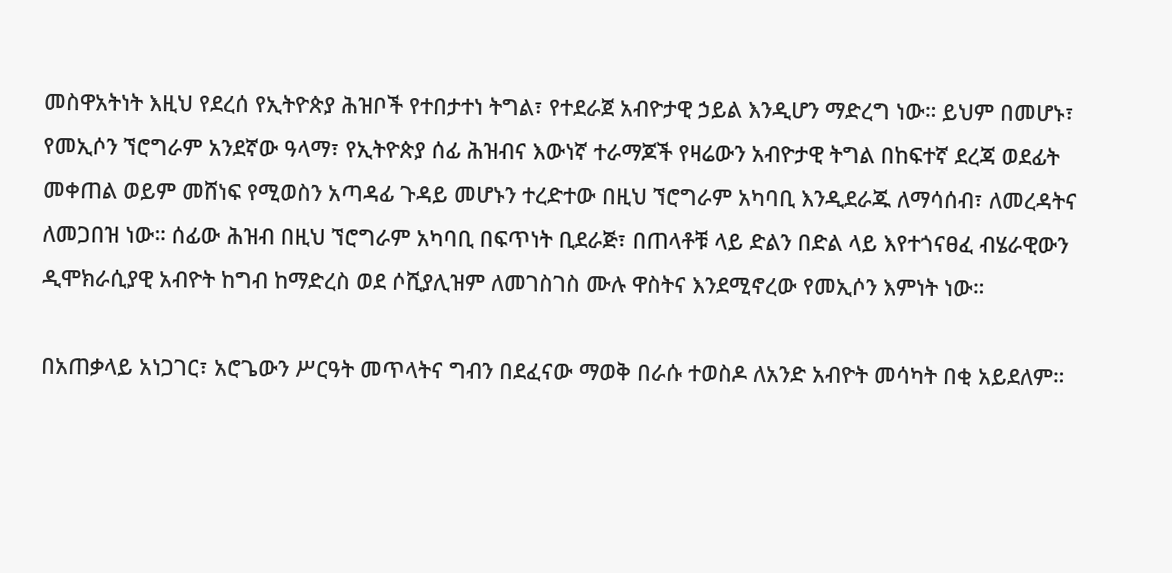መስዋአትነት እዚህ የደረሰ የኢትዮጵያ ሕዝቦች የተበታተነ ትግል፣ የተደራጀ አብዮታዊ ኃይል እንዲሆን ማድረግ ነው። ይህም በመሆኑ፣ የመኢሶን ኘሮግራም አንደኛው ዓላማ፣ የኢትዮጵያ ሰፊ ሕዝብና እውነኛ ተራማጆች የዛሬውን አብዮታዊ ትግል በከፍተኛ ደረጃ ወደፊት መቀጠል ወይም መሸነፍ የሚወስን አጣዳፊ ጉዳይ መሆኑን ተረድተው በዚህ ኘሮግራም አካባቢ እንዲደራጁ ለማሳሰብ፣ ለመረዳትና ለመጋበዝ ነው። ሰፊው ሕዝብ በዚህ ኘሮግራም አካባቢ በፍጥነት ቢደራጅ፣ በጠላቶቹ ላይ ድልን በድል ላይ እየተጎናፀፈ ብሄራዊውን ዲሞክራሲያዊ አብዮት ከግብ ከማድረስ ወደ ሶሺያሊዝም ለመገስገስ ሙሉ ዋስትና እንደሚኖረው የመኢሶን እምነት ነው።

በአጠቃላይ አነጋገር፣ አሮጌውን ሥርዓት መጥላትና ግብን በደፈናው ማወቅ በራሱ ተወስዶ ለአንድ አብዮት መሳካት በቂ አይደለም።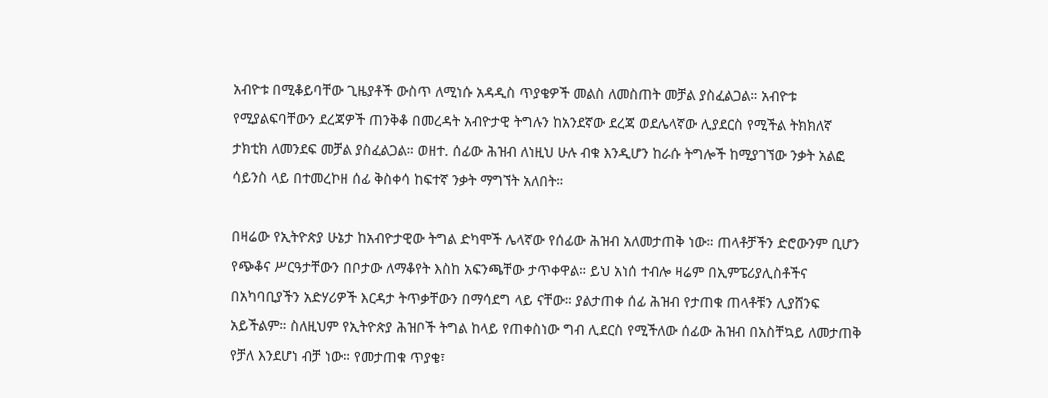አብዮቱ በሚቆይባቸው ጊዜያቶች ውስጥ ለሚነሱ አዳዲስ ጥያቄዎች መልስ ለመስጠት መቻል ያስፈልጋል። አብዮቱ የሚያልፍባቸውን ደረጃዎች ጠንቅቆ በመረዳት አብዮታዊ ትግሉን ከአንደኛው ደረጃ ወደሌላኛው ሊያደርስ የሚችል ትክክለኛ ታክቲክ ለመንደፍ መቻል ያስፈልጋል። ወዘተ. ሰፊው ሕዝብ ለነዚህ ሁሉ ብቁ እንዲሆን ከራሱ ትግሎች ከሚያገኘው ንቃት አልፎ ሳይንስ ላይ በተመረኮዘ ሰፊ ቅስቀሳ ከፍተኛ ንቃት ማግኘት አለበት።

በዛሬው የኢትዮጵያ ሁኔታ ከአብዮታዊው ትግል ድካሞች ሌላኛው የሰፊው ሕዝብ አለመታጠቅ ነው። ጠላቶቻችን ድሮውንም ቢሆን የጭቆና ሥርዓታቸውን በቦታው ለማቆየት እስከ አፍንጫቸው ታጥቀዋል። ይህ አነሰ ተብሎ ዛሬም በኢምፔሪያሊስቶችና በአካባቢያችን አድሃሪዎች እርዳታ ትጥቃቸውን በማሳደግ ላይ ናቸው። ያልታጠቀ ሰፊ ሕዝብ የታጠቁ ጠላቶቹን ሊያሸንፍ አይችልም። ስለዚህም የኢትዮጵያ ሕዝቦች ትግል ከላይ የጠቀስነው ግብ ሊደርስ የሚችለው ሰፊው ሕዝብ በአስቸኳይ ለመታጠቅ የቻለ እንደሆነ ብቻ ነው። የመታጠቁ ጥያቄ፣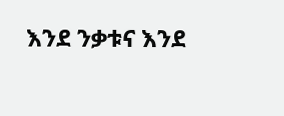እንደ ንቃቱና እንደ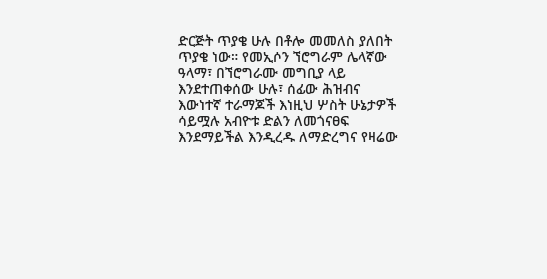ድርጅት ጥያቄ ሁሉ በቶሎ መመለስ ያለበት ጥያቄ ነው። የመኢሶን ኘሮግራም ሌላኛው ዓላማ፣ በኘሮግራሙ መግቢያ ላይ እንደተጠቀሰው ሁሉ፣ ሰፊው ሕዝብና እውነተኛ ተራማጆች እነዚህ ሦስት ሁኔታዎች ሳይሟሉ አብዮቱ ድልን ለመጎናፀፍ እንደማይችል እንዲረዱ ለማድረግና የዛሬው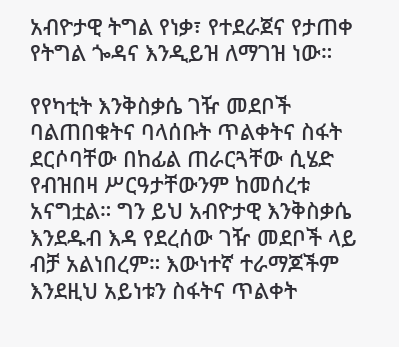አብዮታዊ ትግል የነቃ፣ የተደራጀና የታጠቀ የትግል ጐዳና እንዲይዝ ለማገዝ ነው።

የየካቲት እንቅስቃሴ ገዥ መደቦች ባልጠበቁትና ባላሰቡት ጥልቀትና ስፋት ደርሶባቸው በከፊል ጠራርጓቸው ሲሄድ የብዝበዛ ሥርዓታቸውንም ከመሰረቱ አናግቷል። ግን ይህ አብዮታዊ እንቅስቃሴ እንደዱብ እዳ የደረሰው ገዥ መደቦች ላይ ብቻ አልነበረም። እውነተኛ ተራማጆችም እንደዚህ አይነቱን ስፋትና ጥልቀት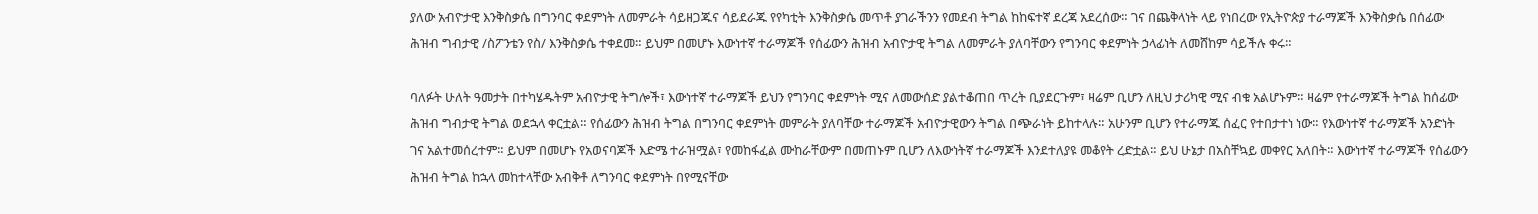ያለው አብዮታዊ እንቅስቃሴ በግንባር ቀደምነት ለመምራት ሳይዘጋጁና ሳይደራጁ የየካቲት እንቅስቃሴ መጥቶ ያገራችንን የመደብ ትግል ከከፍተኛ ደረጃ አደረሰው። ገና በጨቅላነት ላይ የነበረው የኢትዮጵያ ተራማጆች እንቅስቃሴ በሰፊው ሕዝብ ግብታዊ /ስፖንቴን የስ/ እንቅስቃሴ ተቀደመ። ይህም በመሆኑ እውነተኛ ተራማጆች የሰፊውን ሕዝብ አብዮታዊ ትግል ለመምራት ያለባቸውን የግንባር ቀደምነት ኃላፊነት ለመሸከም ሳይችሉ ቀሩ።

ባለፉት ሁለት ዓመታት በተካሄዱትም አብዮታዊ ትግሎች፣ እውነተኛ ተራማጆች ይህን የግንባር ቀደምነት ሚና ለመውሰድ ያልተቆጠበ ጥረት ቢያደርጉም፣ ዛሬም ቢሆን ለዚህ ታሪካዊ ሚና ብቁ አልሆኑም። ዛሬም የተራማጆች ትግል ከሰፊው ሕዝብ ግብታዊ ትግል ወደኋላ ቀርቷል። የሰፊውን ሕዝብ ትግል በግንባር ቀደምነት መምራት ያለባቸው ተራማጆች አብዮታዊውን ትግል በጭራነት ይከተላሉ። አሁንም ቢሆን የተራማጁ ሰፈር የተበታተነ ነው። የእውነተኛ ተራማጆች አንድነት ገና አልተመሰረተም። ይህም በመሆኑ የአወናባጆች እድሜ ተራዝሟል፣ የመከፋፈል ሙከራቸውም በመጠኑም ቢሆን ለእውነትኛ ተራማጆች እንደተለያዩ መቆየት ረድቷል። ይህ ሁኔታ በአስቸኳይ መቀየር አለበት። እውነተኛ ተራማጆች የሰፊውን ሕዝብ ትግል ከኋላ መከተላቸው አብቅቶ ለግንባር ቀደምነት በየሚናቸው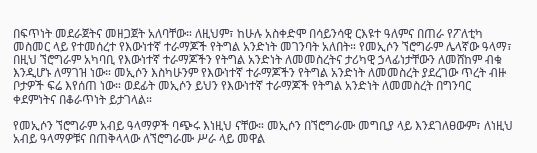በፍጥነት መደራጀትና መዘጋጀት አለባቸው። ለዚህም፣ ከሁሉ አስቀድሞ በሳይንሳዊ ርእዩተ ዓለምና በጠራ የፖለቲካ መስመር ላይ የተመሰረተ የእውነተኛ ተራማጆች የትግል አንድነት መገንባት አለበት። የመኢሶን ኘሮግራም ሌላኛው ዓላማ፣ በዚህ ኘሮግራም አካባቢ የእውነተኛ ተራማጆችን የትግል አንድነት ለመመስረትና ታሪካዊ ኃላፊነታቸውን ለመሸከም ብቁ እንዲሆኑ ለማገዝ ነው። መኢሶን እስካሁንም የእውነተኛ ተራማጆችን የትግል አንድነት ለመመስረት ያደረገው ጥረት ብዙ ቦታዎች ፍሬ እየሰጠ ነው። ወደፊት መኢሶን ይህን የእውነተኛ ተራማጆች የትግል አንድነት ለመመስረት በግንባር ቀደምነትና በቆራጥነት ይታገላል።

የመኢሶን ኘሮግራም አብይ ዓላማዎች ባጭሩ እነዚህ ናቸው። መኢሶን በኘሮግራሙ መግቢያ ላይ እንደገለፀውም፣ ለነዚህ አብይ ዓላማዎቹና በጠቅላላው ለኘሮግራሙ ሥራ ላይ መዋል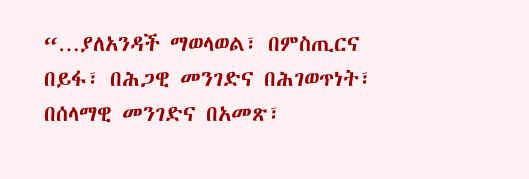“…ያለአንዳች ማወላወል፣ በምስጢርና በይፋ፣ በሕጋዊ መንገድና በሕገወጥነት፣ በሰላማዊ መንገድና በአመጽ፣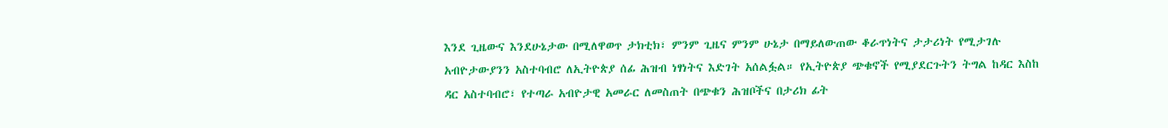እንደ ጊዜውና እንደሁኔታው በሚለዋወጥ ታክቲክ፣ ምንም ጊዜና ምንም ሁኔታ በማይለውጠው ቆራጥነትና ታታሪነት የሚታገሉ አብዮታውያንን አስተባብሮ ለኢትዮጵያ ሰፊ ሕዝብ ነፃነትና እድገት አሰልፏል። የኢትዮጵያ ጭቁኖች የሚያደርጉትን ትግል ከዳር እስከ ዳር አስተባብሮ፣ የተጣራ አብዮታዊ አመራር ለመስጠት በጭቁን ሕዝቦችና በታሪክ ፊት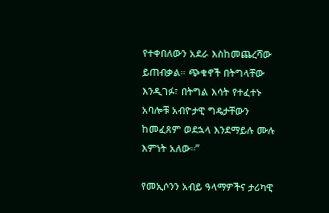የተቀበለውን አደራ እስከመጨረሻው ይጠብቃል። ጭቁኖች በትግላቸው እንዲገፉ፣ በትግል እሳት የተፈተኑ አባሎቹ አብዮታዊ ግዴታቸውን ከመፈጸም ወደኋላ እንደማይሉ ሙሉ እምነት አለው።”

የመኢሶንን አብይ ዓላማዎችና ታሪካዊ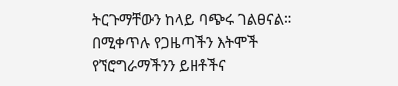ትርጉማቸውን ከላይ ባጭሩ ገልፀናል። በሚቀጥሉ የጋዜጣችን እትሞች የኘሮግራማችንን ይዘቶችና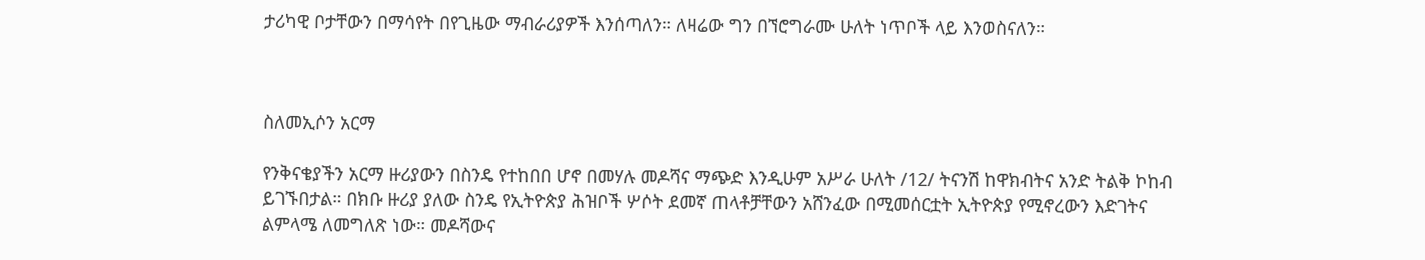ታሪካዊ ቦታቸውን በማሳየት በየጊዜው ማብራሪያዎች እንሰጣለን። ለዛሬው ግን በኘሮግራሙ ሁለት ነጥቦች ላይ እንወስናለን።



ስለመኢሶን አርማ

የንቅናቄያችን አርማ ዙሪያውን በስንዴ የተከበበ ሆኖ በመሃሉ መዶሻና ማጭድ እንዲሁም አሥራ ሁለት /12/ ትናንሽ ከዋክብትና አንድ ትልቅ ኮከብ ይገኙበታል። በክቡ ዙሪያ ያለው ስንዴ የኢትዮጵያ ሕዝቦች ሦሶት ደመኛ ጠላቶቻቸውን አሸንፈው በሚመሰርቷት ኢትዮጵያ የሚኖረውን እድገትና ልምላሜ ለመግለጽ ነው። መዶሻውና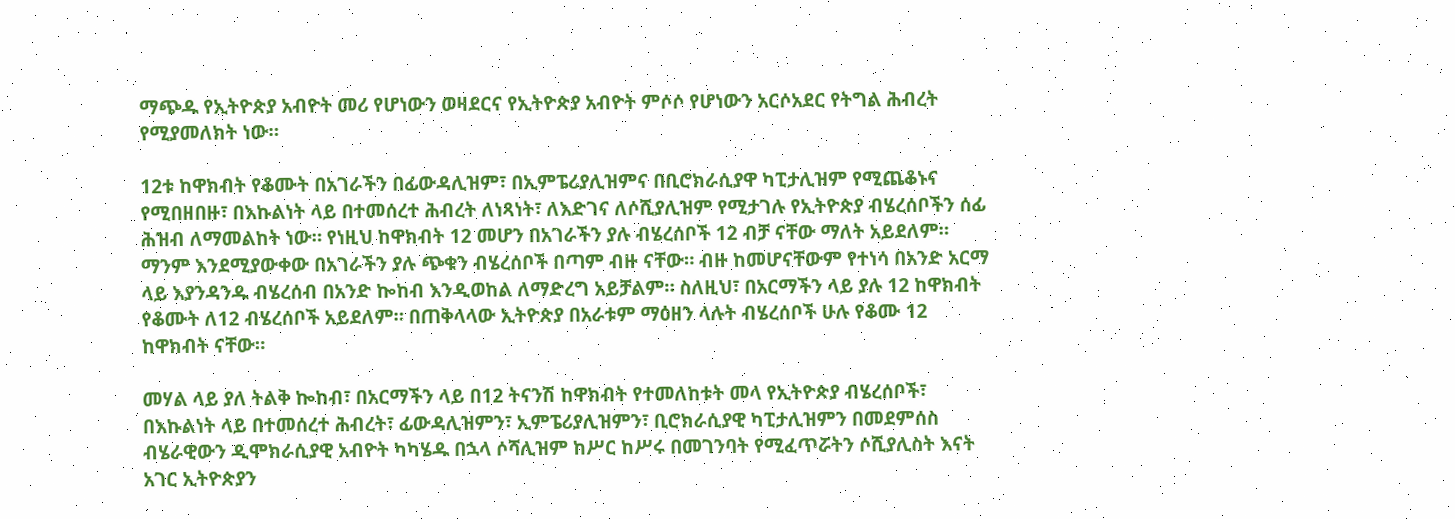ማጭዱ የኢትዮጵያ አብዮት መሪ የሆነውን ወዛደርና የኢትዮጵያ አብዮት ምሶሶ የሆነውን አርሶአደር የትግል ሕብረት የሚያመለክት ነው።

12ቱ ከዋክብት የቆሙት በአገራችን በፊውዳሊዝም፣ በኢምፔሪያሊዝምና በቢሮክራሲያዋ ካፒታሊዝም የሚጨቆኑና የሚበዘበዙ፣ በእኩልነት ላይ በተመሰረተ ሕብረት ለነጻነት፣ ለእድገና ለሶሺያሊዝም የሚታገሉ የኢትዮጵያ ብሄረሰቦችን ሰፊ ሕዝብ ለማመልከት ነው። የነዚህ ከዋክብት 12 መሆን በአገራችን ያሉ ብሄረሰቦች 12 ብቻ ናቸው ማለት አይደለም። ማንም እንደሚያውቀው በአገራችን ያሉ ጭቁን ብሄረሰቦች በጣም ብዙ ናቸው። ብዙ ከመሆናቸውም የተነሳ በአንድ አርማ ላይ እያንዳንዱ ብሄረሰብ በአንድ ኰከብ እንዲወከል ለማድረግ አይቻልም። ስለዚህ፣ በአርማችን ላይ ያሉ 12 ከዋክብት የቆሙት ለ12 ብሄረሰቦች አይደለም። በጠቅላላው ኢትዮጵያ በአራቱም ማዕዘን ላሉት ብሄረሰቦች ሁሉ የቆሙ 12 ከዋክብት ናቸው።

መሃል ላይ ያለ ትልቅ ኰከብ፣ በአርማችን ላይ በ12 ትናንሽ ከዋክብት የተመለከቱት መላ የኢትዮጵያ ብሄረሰቦች፣ በእኩልነት ላይ በተመሰረተ ሕብረት፣ ፊውዳሊዝምን፣ ኢምፔሪያሊዝምን፣ ቢሮክራሲያዊ ካፒታሊዝምን በመደምሰስ ብሄራዊውን ዲሞክራሲያዊ አብዮት ካካሄዱ በኋላ ሶሻሊዝም ከሥር ከሥሩ በመገንባት የሚፈጥሯትን ሶሺያሊስት እናት አገር ኢትዮጵያን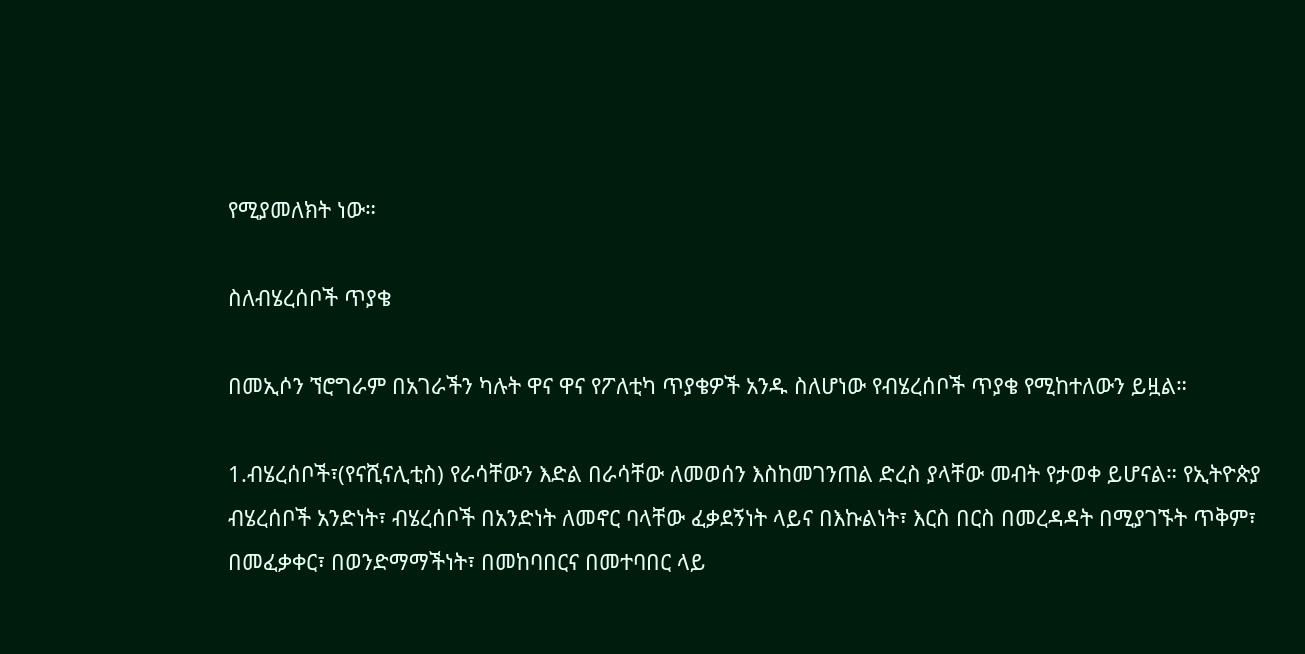የሚያመለክት ነው።

ስለብሄረሰቦች ጥያቄ

በመኢሶን ኘሮግራም በአገራችን ካሉት ዋና ዋና የፖለቲካ ጥያቄዎች አንዱ ስለሆነው የብሄረሰቦች ጥያቄ የሚከተለውን ይዟል።

1.ብሄረሰቦች፣(የናሺናሊቲስ) የራሳቸውን እድል በራሳቸው ለመወሰን እስከመገንጠል ድረስ ያላቸው መብት የታወቀ ይሆናል። የኢትዮጵያ ብሄረሰቦች አንድነት፣ ብሄረሰቦች በአንድነት ለመኖር ባላቸው ፈቃደኝነት ላይና በእኩልነት፣ እርስ በርስ በመረዳዳት በሚያገኙት ጥቅም፣ በመፈቃቀር፣ በወንድማማችነት፣ በመከባበርና በመተባበር ላይ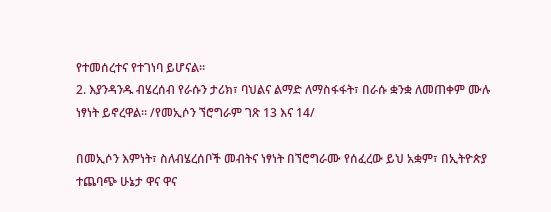የተመሰረተና የተገነባ ይሆናል።
2. እያንዳንዱ ብሄረሰብ የራሱን ታሪክ፣ ባህልና ልማድ ለማስፋፋት፣ በራሱ ቋንቋ ለመጠቀም ሙሉ ነፃነት ይኖረዋል። /የመኢሶን ኘሮግራም ገጽ 13 እና 14/

በመኢሶን እምነት፣ ስለብሄረሰቦች መብትና ነፃነት በኘሮግራሙ የሰፈረው ይህ አቋም፣ በኢትዮጵያ ተጨባጭ ሁኔታ ዋና ዋና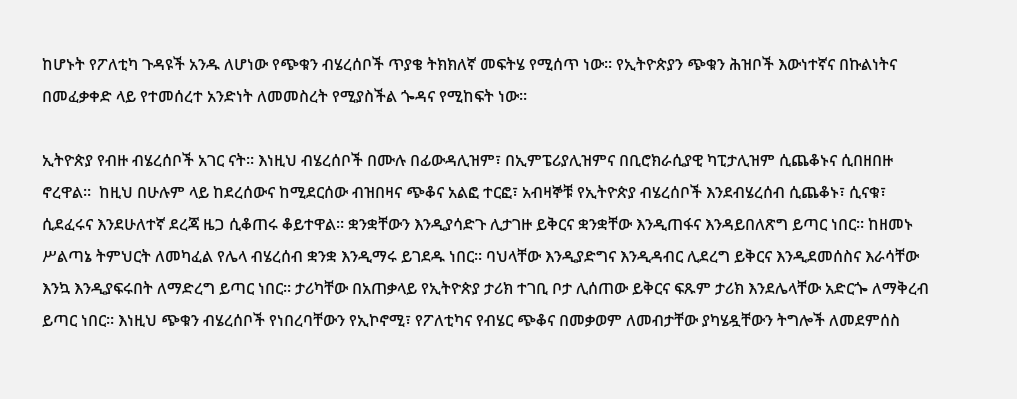ከሆኑት የፖለቲካ ጉዳዩች አንዱ ለሆነው የጭቁን ብሄረሰቦች ጥያቄ ትክክለኛ መፍትሄ የሚሰጥ ነው። የኢትዮጵያን ጭቁን ሕዝቦች እውነተኛና በኩልነትና በመፈቃቀድ ላይ የተመሰረተ አንድነት ለመመስረት የሚያስችል ጐዳና የሚከፍት ነው።

ኢትዮጵያ የብዙ ብሄረሰቦች አገር ናት። እነዚህ ብሄረሰቦች በሙሉ በፊውዳሊዝም፣ በኢምፔሪያሊዝምና በቢሮክራሲያዊ ካፒታሊዝም ሲጨቆኑና ሲበዘበዙ ኖረዋል።  ከዚህ በሁሉም ላይ ከደረሰውና ከሚደርሰው ብዝበዛና ጭቆና አልፎ ተርፎ፣ አብዛኞቹ የኢትዮጵያ ብሄረሰቦች እንደብሄረሰብ ሲጨቆኑ፣ ሲናቁ፣ ሲደፈሩና እንደሁለተኛ ደረጃ ዜጋ ሲቆጠሩ ቆይተዋል። ቋንቋቸውን እንዲያሳድጉ ሊታገዙ ይቅርና ቋንቋቸው እንዲጠፋና እንዳይበለጽግ ይጣር ነበር። ከዘመኑ ሥልጣኔ ትምህርት ለመካፈል የሌላ ብሄረሰብ ቋንቋ እንዲማሩ ይገደዱ ነበር። ባህላቸው እንዲያድግና እንዲዳብር ሊደረግ ይቅርና እንዲደመሰስና እራሳቸው እንኳ እንዲያፍሩበት ለማድረግ ይጣር ነበር። ታሪካቸው በአጠቃላይ የኢትዮጵያ ታሪክ ተገቢ ቦታ ሊሰጠው ይቅርና ፍጹም ታሪክ እንደሌላቸው አድርጐ ለማቅረብ ይጣር ነበር። እነዚህ ጭቁን ብሄረሰቦች የነበረባቸውን የኢኮኖሚ፣ የፖለቲካና የብሄር ጭቆና በመቃወም ለመብታቸው ያካሄዷቸውን ትግሎች ለመደምሰስ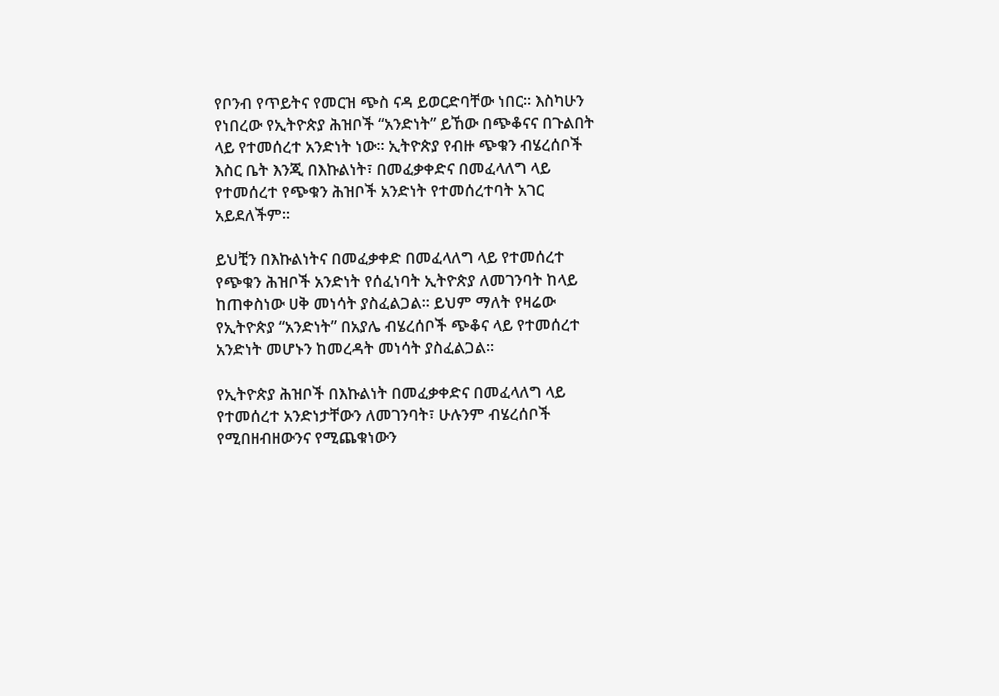የቦንብ የጥይትና የመርዝ ጭስ ናዳ ይወርድባቸው ነበር። እስካሁን የነበረው የኢትዮጵያ ሕዝቦች “አንድነት” ይኸው በጭቆናና በጉልበት ላይ የተመሰረተ አንድነት ነው። ኢትዮጵያ የብዙ ጭቁን ብሄረሰቦች እስር ቤት እንጂ በእኩልነት፣ በመፈቃቀድና በመፈላለግ ላይ የተመሰረተ የጭቁን ሕዝቦች አንድነት የተመሰረተባት አገር አይደለችም።

ይህቺን በእኩልነትና በመፈቃቀድ በመፈላለግ ላይ የተመሰረተ የጭቁን ሕዝቦች አንድነት የሰፈነባት ኢትዮጵያ ለመገንባት ከላይ ከጠቀስነው ሀቅ መነሳት ያስፈልጋል። ይህም ማለት የዛሬው የኢትዮጵያ “አንድነት” በአያሌ ብሄረሰቦች ጭቆና ላይ የተመሰረተ አንድነት መሆኑን ከመረዳት መነሳት ያስፈልጋል።

የኢትዮጵያ ሕዝቦች በእኩልነት በመፈቃቀድና በመፈላለግ ላይ የተመሰረተ አንድነታቸውን ለመገንባት፣ ሁሉንም ብሄረሰቦች የሚበዘብዘውንና የሚጨቁነውን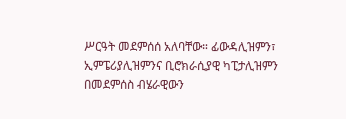ሥርዓት መደምሰሰ አለባቸው። ፊውዳሊዝምን፣ ኢምፔሪያሊዝምንና ቢሮክራሲያዊ ካፒታሊዝምን በመደምሰስ ብሄራዊውን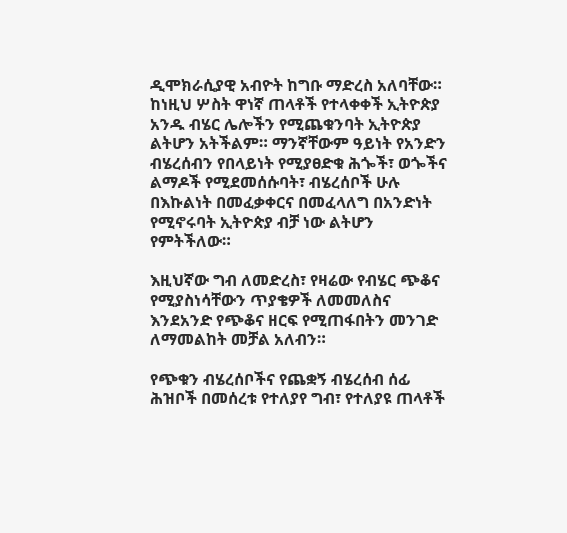ዲሞክራሲያዊ አብዮት ከግቡ ማድረስ አለባቸው። ከነዚህ ሦስት ዋነኛ ጠላቶች የተላቀቀች ኢትዮጵያ አንዱ ብሄር ሌሎችን የሚጨቁንባት ኢትዮጵያ ልትሆን አትችልም። ማንኛቸውም ዓይነት የአንድን ብሄረሰብን የበላይነት የሚያፀድቁ ሕጐች፣ ወጐችና ልማዶች የሚደመሰሱባት፣ ብሄረሰቦች ሁሉ በእኩልነት በመፈቃቀርና በመፈላለግ በአንድነት የሚኖሩባት ኢትዮጵያ ብቻ ነው ልትሆን የምትችለው።

እዚህኛው ግብ ለመድረስ፣ የዛሬው የብሄር ጭቆና የሚያስነሳቸውን ጥያቄዎች ለመመለስና እንደአንድ የጭቆና ዘርፍ የሚጠፋበትን መንገድ ለማመልከት መቻል አለብን።

የጭቁን ብሄረሰቦችና የጨቋኝ ብሄረሰብ ሰፊ ሕዝቦች በመሰረቱ የተለያየ ግብ፣ የተለያዩ ጠላቶች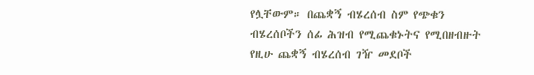የሏቸውም። በጨቋኝ ብሄረሰብ ስም የጭቁን ብሄረሰቦችን ሰፊ ሕዝብ የሚጨቁኑትና የሚበዘብዙት የዚሁ ጨቋኝ ብሄረሰብ ገዥ መደቦች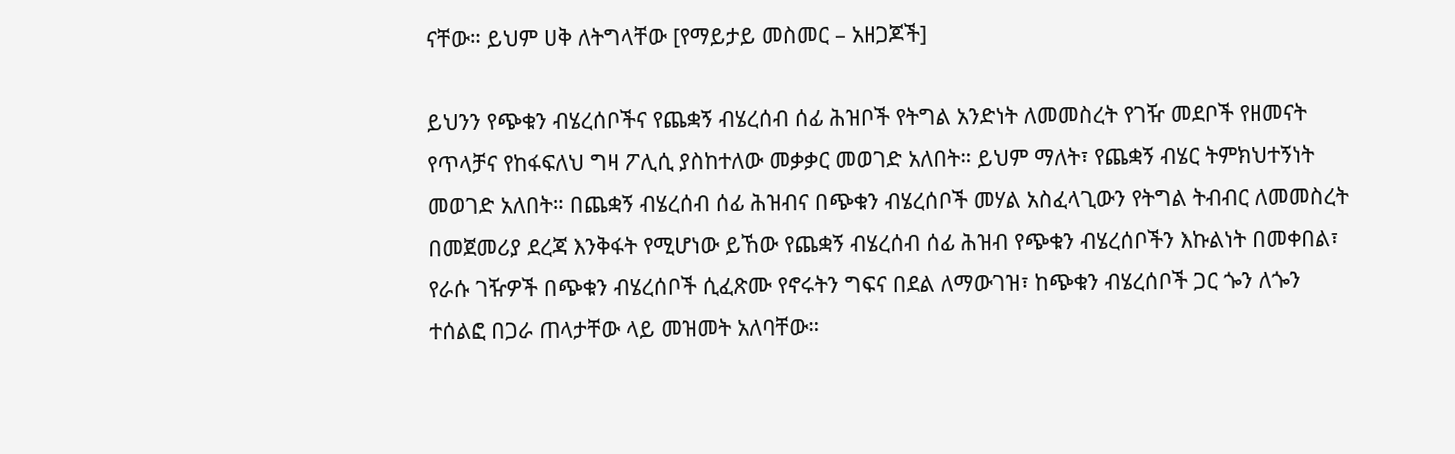ናቸው። ይህም ሀቅ ለትግላቸው [የማይታይ መስመር – አዘጋጆች]

ይህንን የጭቁን ብሄረሰቦችና የጨቋኝ ብሄረሰብ ሰፊ ሕዝቦች የትግል አንድነት ለመመስረት የገዥ መደቦች የዘመናት የጥላቻና የከፋፍለህ ግዛ ፖሊሲ ያስከተለው መቃቃር መወገድ አለበት። ይህም ማለት፣ የጨቋኝ ብሄር ትምክህተኝነት መወገድ አለበት። በጨቋኝ ብሄረሰብ ሰፊ ሕዝብና በጭቁን ብሄረሰቦች መሃል አስፈላጊውን የትግል ትብብር ለመመስረት በመጀመሪያ ደረጃ እንቅፋት የሚሆነው ይኸው የጨቋኝ ብሄረሰብ ሰፊ ሕዝብ የጭቁን ብሄረሰቦችን እኩልነት በመቀበል፣ የራሱ ገዥዎች በጭቁን ብሄረሰቦች ሲፈጽሙ የኖሩትን ግፍና በደል ለማውገዝ፣ ከጭቁን ብሄረሰቦች ጋር ጐን ለጐን ተሰልፎ በጋራ ጠላታቸው ላይ መዝመት አለባቸው።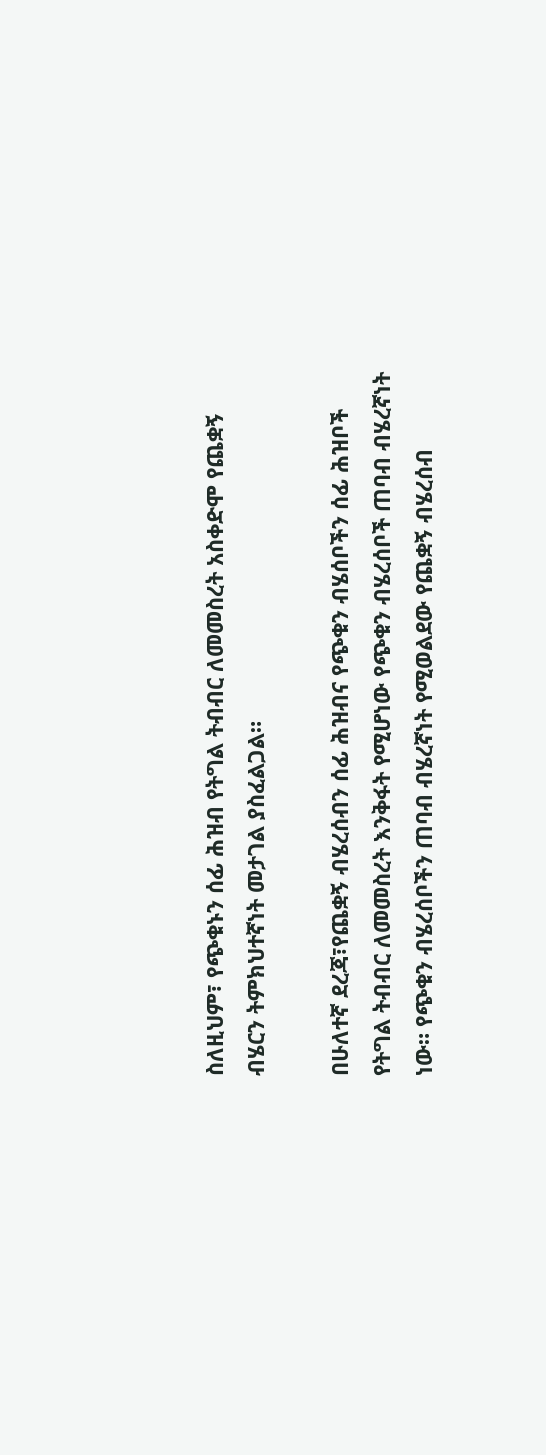ስለዚህም፣ የጭቁኑን ሰፊ ሕዝብ የትግል ትብብር ለመመስረት አስቀድሞ የጨቋኝ ብሄርን ትምክህተኛነት መታገል ያስፈልጋል።

በሁለተኛ ደረጃ፣የጨቋኝ ብሄረሰብን ሰፊ ሕዝብና የጭቁን ብሄሰቦችን ሰፊ ሕዝቦች የትግል ትብብር ለመመስረት እንቅፋት የሚሆነው የጭቁን ብሄረሰቦች ጠባብ ብሄረኛነት ነው። የጭቁን ብሄረሰቦችን ጠባብ ብሄረኛነት የሚወልደው የጨቋኝ ብሄረሰብ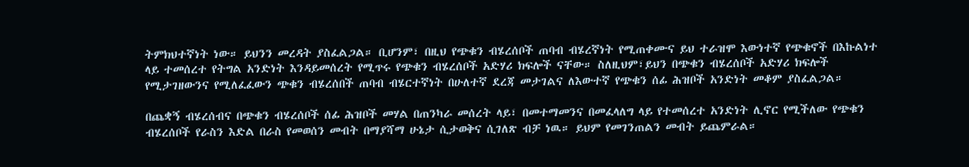ትምክህተኛነት ነው። ይህንን መረዳት ያስፈልጋል። ቢሆንም፣ በዚህ የጭቁን ብሄረሰቦች ጠባብ ብሄረኛነት የሚጠቀሙና ይህ ተራዝሞ እውነተኛ የጭቁኖች በእኩልነተ ላይ ተመሰረተ የትግል አንድነት እንዳይመሰረት የሚጥሩ የጭቁን ብሄረሰቦች አድሃሪ ክፍሎች ናቸው። ስለዚህም፣ይህን በጭቁን ብሄረሰቦች አድሃሪ ክፍሎች የሚታገዘውንና የሚለፈፈውን ጭቁን ብሄረሰበች ጠባብ ብሄርተኛነት በሁለተኛ ደረጃ መታገልና ለእውተኛ የጭቁን ሰፊ ሕዝቦች አንድነት መቆም ያስፈልጋል።

በጨቋኝ ብሄረሰብና በጭቁን ብሄረሰቦች ሰፊ ሕዝቦች መሃል በጠንካራ መሰረት ላይ፣ በመተማመንና በመፈላለግ ላይ የተመሰረተ አንድነት ሊኖር የሚችለው የጭቁን ብሄረሰቦች የራስን እድል በራስ የመወሰን መብት በማያሻማ ሁኔታ ሲታወቅና ሲገለጽ ብቻ ነዉ። ይህም የመገንጠልን መብት ይጨምራል።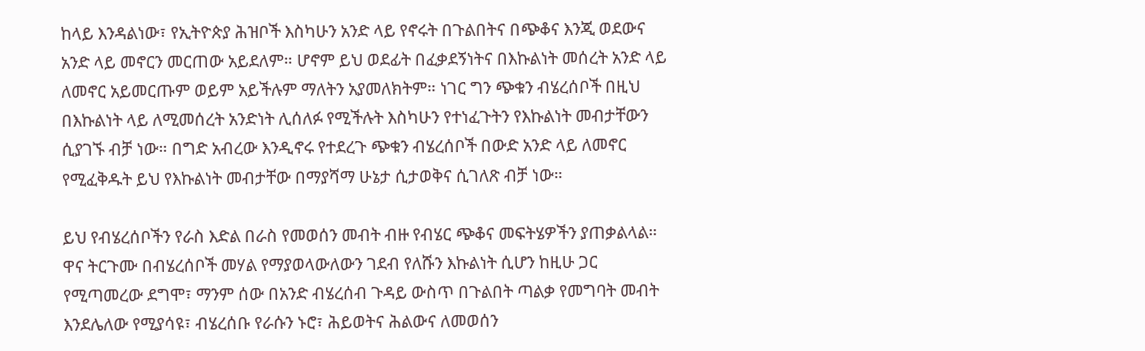ከላይ እንዳልነው፣ የኢትዮጵያ ሕዝቦች እስካሁን አንድ ላይ የኖሩት በጉልበትና በጭቆና እንጂ ወደውና አንድ ላይ መኖርን መርጠው አይደለም። ሆኖም ይህ ወደፊት በፈቃደኝነትና በእኩልነት መሰረት አንድ ላይ ለመኖር አይመርጡም ወይም አይችሉም ማለትን አያመለክትም። ነገር ግን ጭቁን ብሄረሰቦች በዚህ በእኩልነት ላይ ለሚመሰረት አንድነት ሊሰለፉ የሚችሉት እስካሁን የተነፈጉትን የእኩልነት መብታቸውን ሲያገኙ ብቻ ነው። በግድ አብረው እንዲኖሩ የተደረጉ ጭቁን ብሄረሰቦች በውድ አንድ ላይ ለመኖር የሚፈቅዱት ይህ የእኩልነት መብታቸው በማያሻማ ሁኔታ ሲታወቅና ሲገለጽ ብቻ ነው።

ይህ የብሄረሰቦችን የራስ እድል በራስ የመወሰን መብት ብዙ የብሄር ጭቆና መፍትሄዎችን ያጠቃልላል። ዋና ትርጉሙ በብሄረሰቦች መሃል የማያወላውለውን ገደብ የለሹን እኩልነት ሲሆን ከዚሁ ጋር የሚጣመረው ደግሞ፣ ማንም ሰው በአንድ ብሄረሰብ ጉዳይ ውስጥ በጉልበት ጣልቃ የመግባት መብት እንደሌለው የሚያሳዩ፣ ብሄረሰቡ የራሱን ኑሮ፣ ሕይወትና ሕልውና ለመወሰን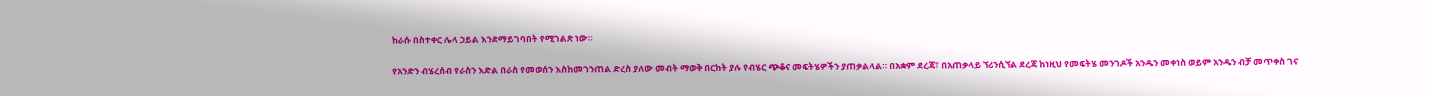ከራሱ በስተቀር ሌላ ኃይል እንደማይገባበት የሚገልጽ ነው።

የአንድን ብሄረሰብ የራስን እድል በራስ የመወሰን እስከመገንጠል ድረስ ያለው መብት ማወቅ በርከት ያሉ የብሄር ጭቆና መፍትሄዎችን ያጠቃልላል። በአቋም ደረጃ፣ በአጠቃላይ ኘሪንሲኘል ደረጃ ከነዚህ የመፍትሄ መንገዶች አንዱን መቀነስ ወይም አንዱን ብቻ መጥቀስ ገና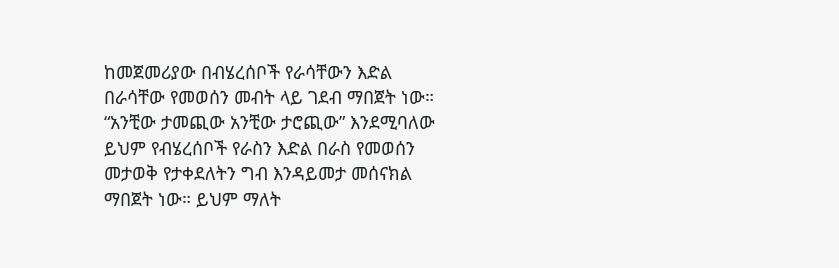ከመጀመሪያው በብሄረሰቦች የራሳቸውን እድል በራሳቸው የመወሰን መብት ላይ ገደብ ማበጀት ነው። “አንቺው ታመጪው አንቺው ታሮጪው” እንደሚባለው ይህም የብሄረሰቦች የራስን እድል በራስ የመወሰን መታወቅ የታቀደለትን ግብ እንዳይመታ መሰናክል ማበጀት ነው። ይህም ማለት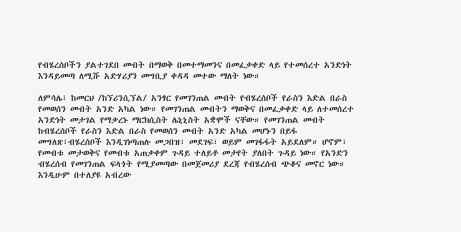የብሄረሰቦችን ያልተገደበ መብት በማወቅ በመተማመንና በመፈቃቀድ ላይ የተመሰረተ አንድነት እንዳይመጣ ለሚሹ አድሃሪያን መግቢያ ቀዳዳ መተው ማለት ነው።

ለምሳሌ፣ ከመርህ /ከኘሪንሲኘል/ አንፃር የመገንጠል መብት የብሄረሰቦች የራስን እድል በራስ የመወሰን መብት አንድ አካል ነው። የመገንጠል መብትን ማወቅና በመፈቃቀድ ላይ ለተመሰረተ አንድነት መታገል የማቃረኑ ማርክሲስት ሌኒኒስት አቋሞች ናቸው። የመገንጠል መብት ከብሄረሰቦች የራስን እድል በራስ የመወሰን መብት አንድ አካል መሆኑን በይፋ መግለጽ፣ብሄረሰቦች እንዲገነጣጠሉ መጋበዝ፣ መደገፍ፣ ወይም መገፋፋት አይደለም። ሆኖም፣ የመብቱ መታወቅና የመብቱ አጠቃቀም ጉዳይ ተለይቶ መታየት ያለበት ጉዳይ ነው። የአንድን ብሄረሰብ የመገንጠል ፍላጎት የሚያመጣው በመጀመሪያ ደረጃ የብሄረሰብ ጭቆና መኖር ነው። እንዲሁም በተለያዩ አብረው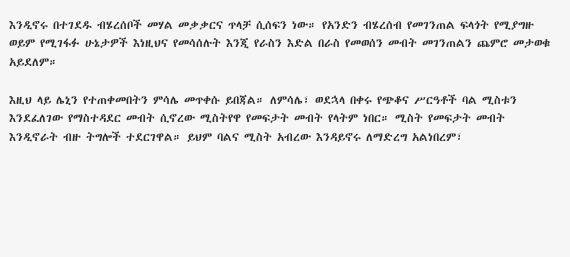እንዲኖሩ በተገደዱ ብሄረሰቦች መሃል መቃቃርና ጥላቻ ሲሰፍን ነው። የአንድን ብሄረሰብ የመገንጠል ፍላጎት የሚያግዙ ወይም የሚገፋፉ ሁኔታዎች እነዚህና የመሳሰሉት እንጂ የራስን እድል በራስ የመወሰን መብት መገንጠልን ጨምሮ መታወቁ አይደለም።

እዚህ ላይ ሌኒን የተጠቀመበትን ምሳሌ መጥቀሱ ይበጃል። ለምሳሌ፣ ወደኋላ በቀሩ የጭቆና ሥርዓቶች ባል ሚስቱን እንደፈለገው የማስተዳደር መብት ሲኖረው ሚስትየዋ የመፍታት መብት የላትም ነበር። ሚስት የመፍታት መብት እንዲኖራት ብዙ ትግሎች ተደርገዋል። ይህም ባልና ሚስት አብረው እንዳይኖሩ ለማድረግ አልነበረም፣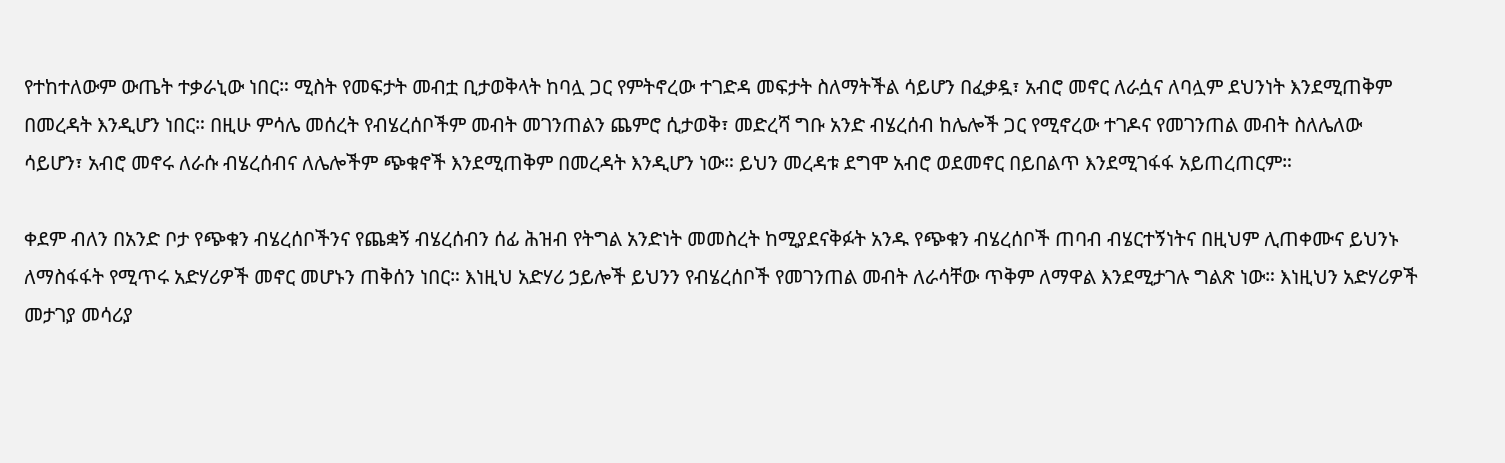የተከተለውም ውጤት ተቃራኒው ነበር። ሚስት የመፍታት መብቷ ቢታወቅላት ከባሏ ጋር የምትኖረው ተገድዳ መፍታት ስለማትችል ሳይሆን በፈቃዷ፣ አብሮ መኖር ለራሷና ለባሏም ደህንነት እንደሚጠቅም በመረዳት እንዲሆን ነበር። በዚሁ ምሳሌ መሰረት የብሄረሰቦችም መብት መገንጠልን ጨምሮ ሲታወቅ፣ መድረሻ ግቡ አንድ ብሄረሰብ ከሌሎች ጋር የሚኖረው ተገዶና የመገንጠል መብት ስለሌለው ሳይሆን፣ አብሮ መኖሩ ለራሱ ብሄረሰብና ለሌሎችም ጭቁኖች እንደሚጠቅም በመረዳት እንዲሆን ነው። ይህን መረዳቱ ደግሞ አብሮ ወደመኖር በይበልጥ እንደሚገፋፋ አይጠረጠርም።

ቀደም ብለን በአንድ ቦታ የጭቁን ብሄረሰቦችንና የጨቋኝ ብሄረሰብን ሰፊ ሕዝብ የትግል አንድነት መመስረት ከሚያደናቅፉት አንዱ የጭቁን ብሄረሰቦች ጠባብ ብሄርተኝነትና በዚህም ሊጠቀሙና ይህንኑ ለማስፋፋት የሚጥሩ አድሃሪዎች መኖር መሆኑን ጠቅሰን ነበር። እነዚህ አድሃሪ ኃይሎች ይህንን የብሄረሰቦች የመገንጠል መብት ለራሳቸው ጥቅም ለማዋል እንደሚታገሉ ግልጽ ነው። እነዚህን አድሃሪዎች መታገያ መሳሪያ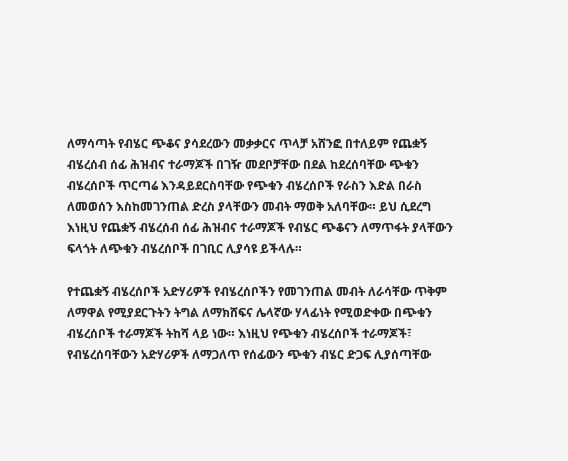ለማሳጣት የብሄር ጭቆና ያሳደረውን መቃቃርና ጥላቻ አሸንፎ በተለይም የጨቋኝ ብሄረሰብ ሰፊ ሕዝብና ተራማጆች በገዥ መደቦቻቸው በደል ከደረሰባቸው ጭቁን ብሄረሰቦች ጥርጣሬ እንዳይደርስባቸው የጭቁን ብሄረሰቦች የራስን እድል በራስ ለመወሰን እስከመገንጠል ድረስ ያላቸውን መብት ማወቅ አለባቸው። ይህ ሲደረግ እነዚህ የጨቋኝ ብሄረሰብ ሰፊ ሕዝብና ተራማጆች የብሄር ጭቆናን ለማጥፋት ያላቸውን ፍላጎት ለጭቁን ብሄረሰቦች በገቢር ሊያሳዩ ይችላሉ።

የተጨቋኝ ብሄረሰቦች አድሃሪዎች የብሄረሰቦችን የመገንጠል መብት ለራሳቸው ጥቅም ለማዋል የሚያደርጉትን ትግል ለማክሸፍና ሌላኛው ሃላፊነት የሚወድቀው በጭቁን ብሄረሰቦች ተራማጆች ትከሻ ላይ ነው። እነዚህ የጭቁን ብሄረሰቦች ተራማጆች፣ የብሄረሰባቸውን አድሃሪዎች ለማጋለጥ የሰፊውን ጭቁን ብሄር ድጋፍ ሊያሰጣቸው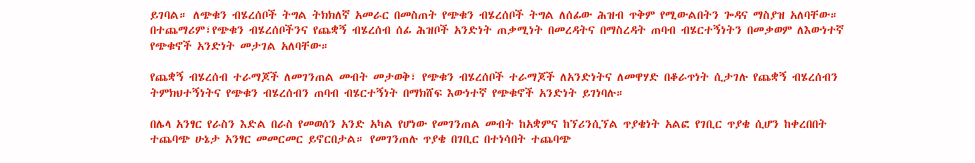ይገባል። ለጭቁን ብሄረሰቦች ትግል ትክክለኛ አመራር በመስጠት የጭቁን ብሄረሰቦች ትግል ለሰፊው ሕዝብ ጥቅም የሚውልበትን ጐዳና ማስያዝ አለባቸው። በተጨማሪም፣የጭቁን ብሄረሰቦችንና የጨቋኝ ብሄረሰብ ሰፊ ሕዝቦች አንድነት ጠቃሚነት በመረዳትና በማስረዳት ጠባብ ብሄርተኝነትን በመቃወም ለእውነተኛ የጭቁኖች አንድነት መታገል አለባቸው።

የጨቋኝ ብሄረሰብ ተራማጆች ለመገንጠል መብት መታወቅ፣ የጭቁን ብሄረሰቦች ተራማጆች ለአንድነትና ለመዋሃድ በቆራጥነት ሲታገሉ የጨቋኝ ብሄረሰብን ትምክህተኝነትና የጭቁን ብሄረሰብን ጠባብ ብሄርተኝነት በማክሸፍ እውነተኛ የጭቁኖች አንድነት ይገነባሉ።

በሌላ አንፃር የራስን እድል በራስ የመወሰን አንድ አካል የሆነው የመገንጠል መብት ከአቋምና ከኘሪንሲኘል ጥያቄነት አልፎ የገቢር ጥያቄ ሲሆን ከቀረበበት ተጨባጭ ሁኔታ አንፃር መመርመር ይኖርበታል። የመገንጠሉ ጥያቄ በገቢር በተነሳበት ተጨባጭ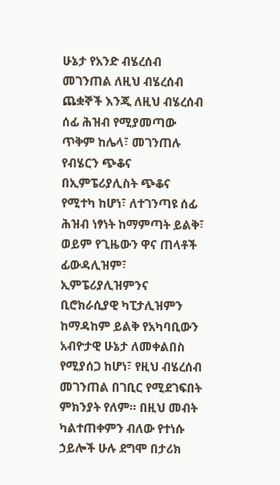ሁኔታ የአንድ ብሄረሰብ መገንጠል ለዚህ ብሄረሰብ ጨቋኞች እንጂ ለዚህ ብሄረሰብ ሰፊ ሕዝብ የሚያመጣው ጥቅም ከሌላ፣ መገንጠሉ የብሄርን ጭቆና በኢምፔሪያሊስት ጭቆና የሚተካ ከሆነ፣ ለተገንጣዩ ሰፊ ሕዝብ ነፃነት ከማምጣት ይልቅ፣ ወይም የጊዜውን ዋና ጠላቶች ፊውዳሊዝም፣ ኢምፔሪያሊዝምንና ቢሮክራሲያዊ ካፒታሊዝምን ከማዳከም ይልቅ የአካባቢውን አብዮታዊ ሁኔታ ለመቀልበስ የሚያሰጋ ከሆነ፣ የዚህ ብሄረሰብ መገንጠል በገቢር የሚደገፍበት ምክንያት የለም። በዚህ መብት ካልተጠቀምን ብለው የተነሱ ኃይሎች ሁሉ ደግሞ በታሪክ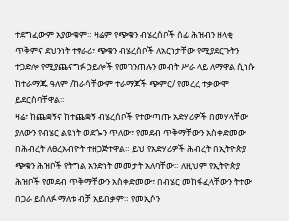ተደግፈውም አያውቁም። ዛሬም የጭቁን ብሄረሰቦች ሰፊ ሕዝብን ዘላቂ ጥቅምና ደህንነት ተፃራሪ፣ ጭቁን ብሄረሰቦች ለአርነታቸው የሚያደርጉትን ተጋድሎ የሚያጨናግፉ ኃይሎች የመገንጠሉን መብት ሥራ ላይ ለማዋል ሲነሱ ከተራማጁ ዓለም /ከራሳቸውም ተራማጆች ጭምር/ የመረረ ተቃውሞ ይደርስባቸዋል።
ዛሬ፣ ከጨቋኝና ከተጨቋኝ ብሄረሰቦች የተውጣጡ አድሃሪዎች በመሃላቸው ያለውን የብሄር ልዩነት ወደጐን ጥለው፣ የመደብ ጥቅማቸውን አስቀድመው በሕብረት ለፀረአብዮት ተዘጋጅተዋል። ይህ የአድሃሪዎች ሕብረት በኢትዮጵያ ጭቁን ሕዝቦች የትግል አንድነት መመታት አለባቸው። ለዚህም የኢትዮጵያ ሕዝቦች የመደብ ጥቅማቸውን አስቀድመው፣ በብሄር መከፋፈላቸውን ትተው በጋራ ይሰለፉ ማለቱ ብቻ አይበቃም። የመኢሶን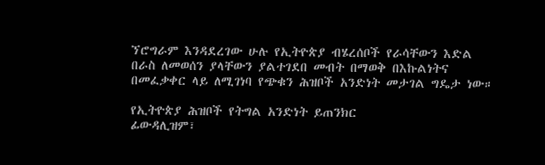ኘሮግራም እንዳደረገው ሁሉ የኢትዮጵያ ብሄረሰቦች የራሳቸውን እድል በራስ ለመወሰን ያላቸውን ያልተገደበ መብት በማወቅ በእኩልነትና በመፈቃቀር ላይ ለሚገነባ የጭቁን ሕዝቦች አንድነት መታገል ግዴታ ነው።

የኢትዮጵያ ሕዝቦች የትግል አንድነት ይጠንክር
ፊውዳሊዝም፣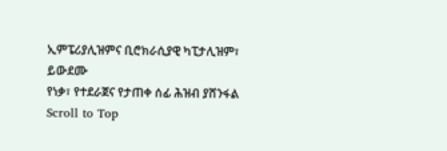ኢምፔሪያሊዝምና ቢሮክራሲያዊ ካፒታሊዝም፣ ይውደሙ
የነቃ፣ የተደራጀና የታጠቀ ሰፊ ሕዝብ ያሸንፋል
Scroll to Top